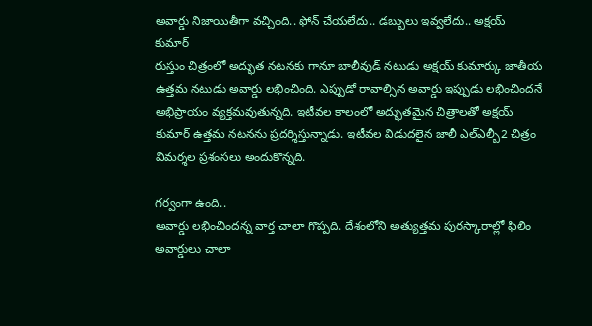అవార్డు నిజాయితీగా వచ్చింది.. ఫోన్ చేయలేదు.. డబ్బులు ఇవ్వలేదు.. అక్షయ్ కుమార్
రుస్తుం చిత్రంలో అద్భుత నటనకు గానూ బాలీవుడ్ నటుడు అక్షయ్ కుమార్కు జాతీయ ఉత్తమ నటుడు అవార్డు లభించింది. ఎప్పుడో రావాల్సిన అవార్డు ఇప్పుడు లభించిందనే అభిప్రాయం వ్యక్తమవుతున్నది. ఇటీవల కాలంలో అద్భుతమైన చిత్రాలతో అక్షయ్ కుమార్ ఉత్తమ నటనను ప్రదర్శిస్తున్నాడు. ఇటీవల విడుదలైన జాలీ ఎల్ఎల్బీ2 చిత్రం విమర్శల ప్రశంసలు అందుకొన్నది.

గర్వంగా ఉంది..
అవార్డు లభించిందన్న వార్త చాలా గొప్పది. దేశంలోని అత్యుత్తమ పురస్కారాల్లో ఫిలిం అవార్డులు చాలా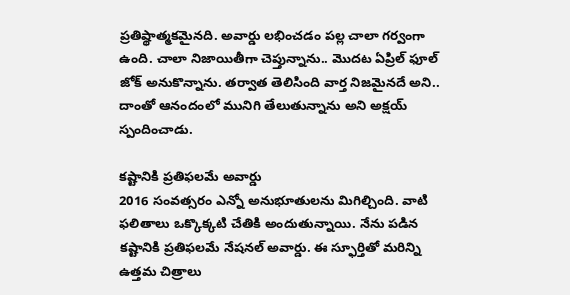ప్రతిష్థాత్మకమైనది. అవార్డు లభించడం పల్ల చాలా గర్వంగా ఉంది. చాలా నిజాయితీగా చెప్తున్నాను.. మొదట ఏప్రిల్ ఫూల్ జోక్ అనుకొన్నాను. తర్వాత తెలిసింది వార్త నిజమైనదే అని.. దాంతో ఆనందంలో మునిగి తేలుతున్నాను అని అక్షయ్ స్పందించాడు.

కష్టానికి ప్రతిఫలమే అవార్డు
2016 సంవత్సరం ఎన్నో అనుభూతులను మిగిల్చింది. వాటి ఫలితాలు ఒక్కొక్కటి చేతికి అందుతున్నాయి. నేను పడిన కష్టానికి ప్రతిఫలమే నేషనల్ అవార్డు. ఈ స్ఫూర్తితో మరిన్ని ఉత్తమ చిత్రాలు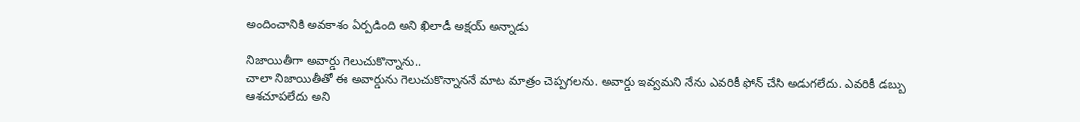అందించానికి అవకాశం ఏర్పడింది అని ఖిలాడీ అక్షయ్ అన్నాడు

నిజాయితీగా అవార్డు గెలుచుకొన్నాను..
చాలా నిజాయితీతో ఈ అవార్డును గెలుచుకొన్నాననే మాట మాత్రం చెప్పగలను. అవార్డు ఇవ్వమని నేను ఎవరికీ ఫోన్ చేసి అడుగలేదు. ఎవరికీ డబ్బు ఆశచూపలేదు అని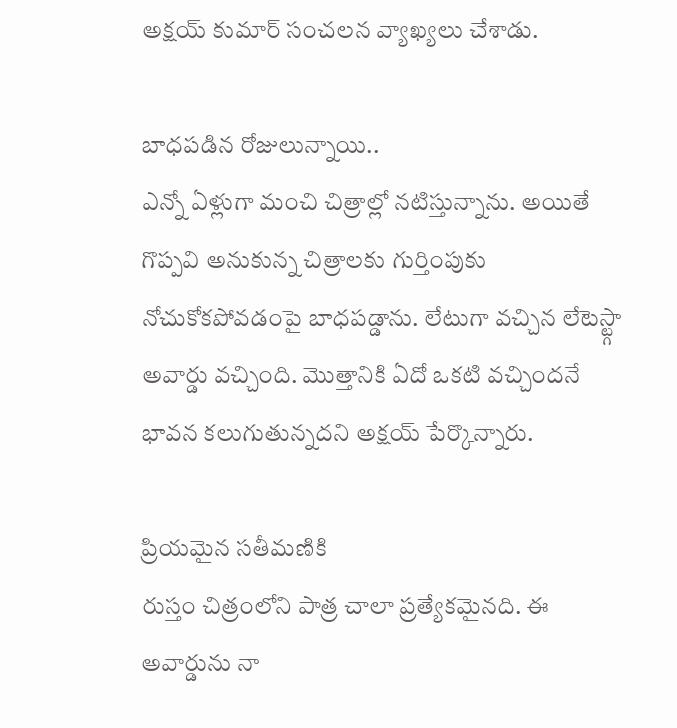అక్షయ్ కుమార్ సంచలన వ్యాఖ్యలు చేశాడు.

బాధపడిన రోజులున్నాయి..
ఎన్నో ఏళ్లుగా మంచి చిత్రాల్లో నటిస్తున్నాను. అయితే గొప్పవి అనుకున్న చిత్రాలకు గుర్తింపుకు నోచుకోకపోవడంపై బాధపడ్డాను. లేటుగా వచ్చిన లేటెస్ట్గా అవార్డు వచ్చింది. మొత్తానికి ఏదో ఒకటి వచ్చిందనే భావన కలుగుతున్నదని అక్షయ్ పేర్కొన్నారు.

ప్రియమైన సతీమణికి
రుస్తం చిత్రంలోని పాత్ర చాలా ప్రత్యేకమైనది. ఈ అవార్డును నా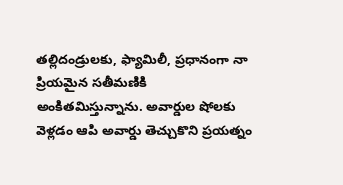తల్లిదండ్రులకు, ఫ్యామిలీ, ప్రధానంగా నా ప్రియమైన సతీమణికి అంకితమిస్తున్నాను. అవార్డుల షోలకు వెళ్లడం ఆపి అవార్డు తెచ్చుకొని ప్రయత్నం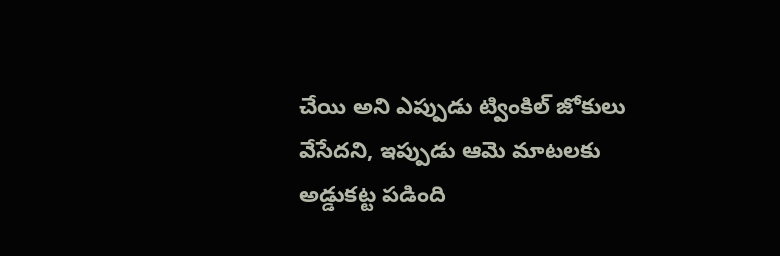చేయి అని ఎప్పుడు ట్వింకిల్ జోకులు వేసేదని, ఇప్పుడు ఆమె మాటలకు అడ్డుకట్ట పడింది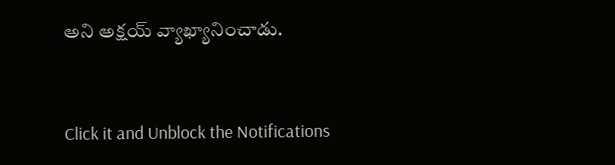అని అక్షయ్ వ్యాఖ్యానించాడు.


Click it and Unblock the Notifications